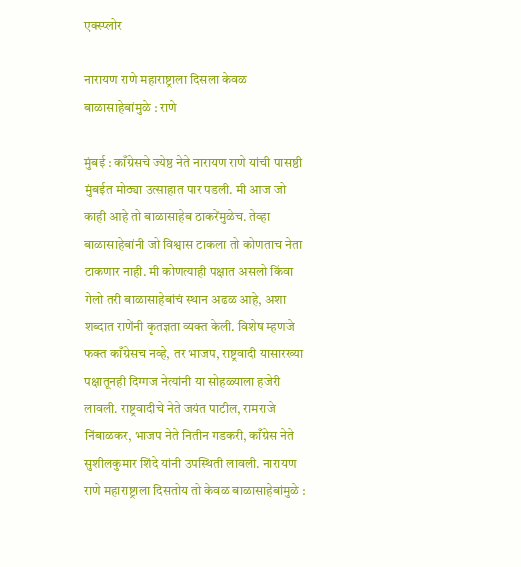एक्स्प्लोर

नारायण राणे महाराष्ट्राला दिसला केवळ बाळासाहेबांमुळे : राणे

मुंबई : काँग्रेसचे ज्येष्ठ नेते नारायण राणे यांची पासष्ठी मुंबईत मोठ्या उत्साहात पार पडली. मी आज जो काही आहे तो बाळासाहेब ठाकरेंमुळेच. तेव्हा बाळासाहेबांनी जो विश्वास टाकला तो कोणताच नेता टाकणार नाही. मी कोणत्याही पक्षात असलो किंवा गेलो तरी बाळासाहेबांचं स्थान अढळ आहे, अशा शब्दात राणेंनी कृतज्ञता व्यक्त केली. विशेष म्हणजे फक्त काँग्रेसच नव्हे, तर भाजप, राष्ट्रवादी यासारख्या पक्षातूनही दिग्गज नेत्यांनी या सोहळ्याला हजेरी लावली. राष्ट्रवादीचे नेते जयंत पाटील, रामराजे निंबाळकर, भाजप नेते नितीन गडकरी, काँग्रेस नेते सुशीलकुमार शिंदे यांनी उपस्थिती लावली. नारायण राणे महाराष्ट्राला दिसतोय तो केवळ बाळासाहेबांमुळे :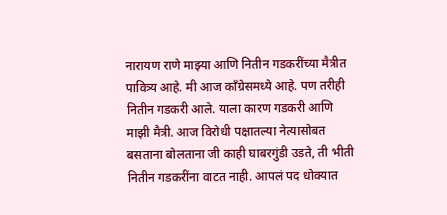नारायण राणे माझ्या आणि नितीन गडकरींच्या मैत्रीत पावित्र्य आहे. मी आज काँग्रेसमध्ये आहे. पण तरीही नितीन गडकरी आले. याला कारण गडकरी आणि माझी मैत्री. आज विरोधी पक्षातल्या नेत्यासोबत बसताना बोलताना जी काही घाबरगुंडी उडते, ती भीती नितीन गडकरींना वाटत नाही. आपलं पद धोक्यात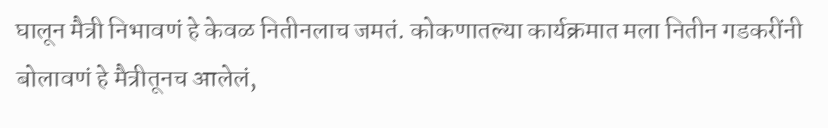घालून मैत्री निभावणं हे केवळ नितीनलाच जमतं. कोकणातल्या कार्यक्रमात मला नितीन गडकरींनी बोलावणं हे मैत्रीतूनच आलेलं,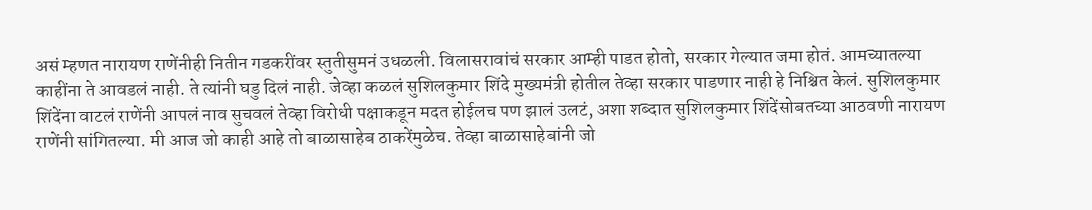असं म्हणत नारायण राणेंनीही नितीन गडकरींवर स्तुतीसुमनं उधळली. विलासरावांचं सरकार आम्ही पाडत होतो, सरकार गेल्यात जमा होतं. आमच्यातल्या काहींना ते आवडलं नाही. ते त्यांनी घडु दिलं नाही. जेव्हा कळलं सुशिलकुमार शिंदे मुख्यमंत्री होतील तेव्हा सरकार पाडणार नाही हे निश्चित केलं. सुशिलकुमार शिंदेंना वाटलं राणेंनी आपलं नाव सुचवलं तेव्हा विरोधी पक्षाकडून मदत होईलच पण झालं उलटं, अशा शब्दात सुशिलकुमार शिंदेंसोबतच्या आठवणी नारायण राणेंनी सांगितल्या. मी आज जो काही आहे तो बाळासाहेब ठाकरेंमुळेच. तेव्हा बाळासाहेबांनी जो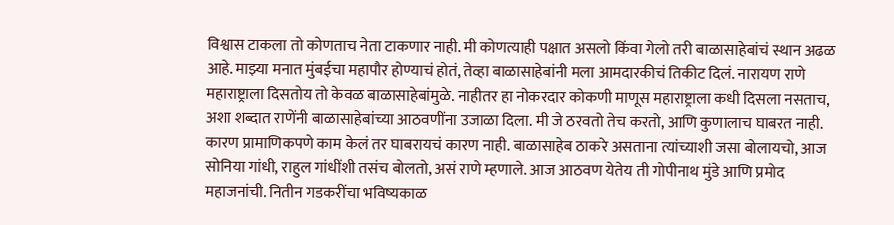विश्वास टाकला तो कोणताच नेता टाकणार नाही. मी कोणत्याही पक्षात असलो किंवा गेलो तरी बाळासाहेबांचं स्थान अढळ आहे. माझ्या मनात मुंबईचा महापौर होण्याचं होतं, तेव्हा बाळासाहेबांनी मला आमदारकीचं तिकीट दिलं. नारायण राणे महाराष्ट्राला दिसतोय तो केवळ बाळासाहेबांमुळे. नाहीतर हा नोकरदार कोकणी माणूस महाराष्ट्राला कधी दिसला नसताच, अशा शब्दात राणेंनी बाळासाहेबांच्या आठवणींना उजाळा दिला. मी जे ठरवतो तेच करतो, आणि कुणालाच घाबरत नाही. कारण प्रामाणिकपणे काम केलं तर घाबरायचं कारण नाही. बाळासाहेब ठाकरे असताना त्यांच्याशी जसा बोलायचो, आज सोनिया गांधी, राहुल गांधींशी तसंच बोलतो, असं राणे म्हणाले. आज आठवण येतेय ती गोपीनाथ मुंडे आणि प्रमोद महाजनांची. नितीन गडकरींचा भविष्यकाळ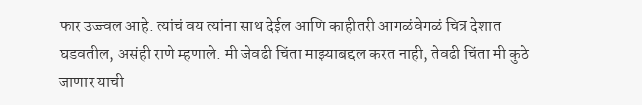फार उज्ज्वल आहे. त्यांचं वय त्यांना साथ देईल आणि काहीतरी आगळंवेगळं चित्र देशात घडवतील, असंही राणे म्हणाले. मी जेवढी चिंता माझ्याबद्दल करत नाही, तेवढी चिंता मी कुठे जाणार याची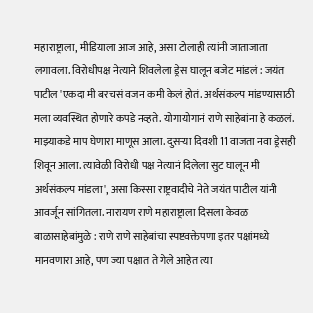महाराष्ट्राला, मीडियाला आज आहे, असा टोलाही त्यांनी जाताजाता लगावला. विरोधीपक्ष नेत्याने शिवलेला ड्रेस घालून बजेट मांडलं : जयंत पाटील 'एकदा मी बरचसं वजन कमी केलं होतं. अर्थसंकल्प मांडण्यासाठी मला व्यवस्थित होणारे कपडे नव्हते. योगायोगानं राणे साहेबांना हे कळलं. माझ्याकडे माप घेणारा माणूस आला. दुसऱ्या दिवशी 11 वाजता नवा ड्रेसही शिवून आला. त्यावेळी विरोधी पक्ष नेत्यानं दिलेला सुट घालून मी अर्थसंकल्प मांडला', असा किस्सा राष्ट्रवादीचे नेते जयंत पाटील यांनी आवर्जून सांगितला. नारायण राणे महाराष्ट्राला दिसला केवळ बाळासाहेबांमुळे : राणे राणे साहेबांचा स्पष्टवक्तेपणा इतर पक्षांमध्ये मानवणारा आहे, पण ज्या पक्षात ते गेले आहेत त्या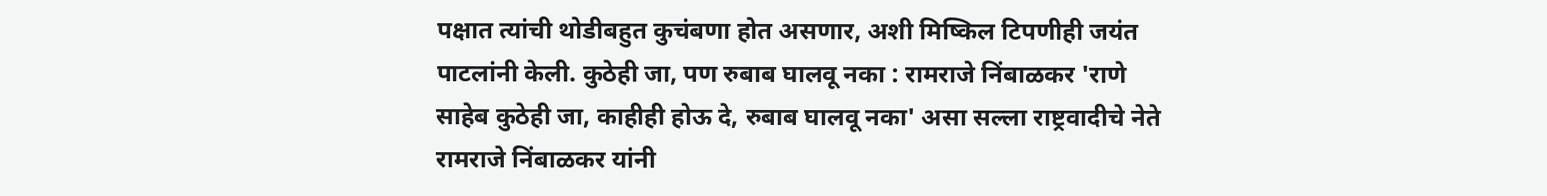पक्षात त्यांची थोडीबहुत कुचंबणा होत असणार, अशी मिष्किल टिपणीही जयंत पाटलांनी केली. कुठेही जा, पण रुबाब घालवू नका : रामराजे निंबाळकर 'राणे साहेब कुठेही जा, काहीही होऊ दे, रुबाब घालवू नका' असा सल्ला राष्ट्रवादीचे नेते रामराजे निंबाळकर यांनी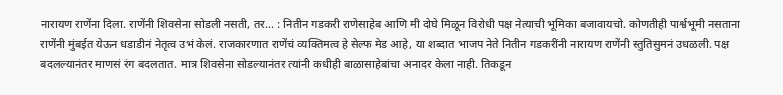नारायण राणेंना दिला. राणेंनी शिवसेना सोडली नसती, तर... : नितीन गडकरी राणेसाहेब आणि मी दोघे मिळून विरोधी पक्ष नेत्याची भूमिका बजावायचो. कोणतीही पार्श्वभूमी नसताना राणेंनी मुंबईत येऊन धडाडीनं नेतृत्व उभं केलं. राजकारणात राणेंचं व्यक्तिमत्व हे सेल्फ मेड आहे, या शब्दात भाजप नेते नितीन गडकरींनी नारायण राणेंनी स्तुतिसुमनं उधळली. पक्ष बदलल्यानंतर माणसं रंग बदलतात. मात्र शिवसेना सोडल्यानंतर त्यांनी कधीही बाळासाहेबांचा अनादर केला नाही. तिकडून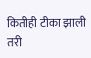कितीही टीका झाली तरी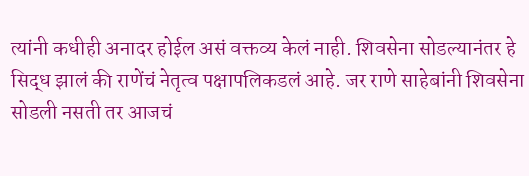त्यांनी कधीही अनादर होईल असं वक्तव्य केलं नाही. शिवसेना सोडल्यानंतर हे सिद्ध झालं की राणेंचं नेतृत्व पक्षापलिकडलं आहे. जर राणे साहेबांनी शिवसेना सोडली नसती तर आजचं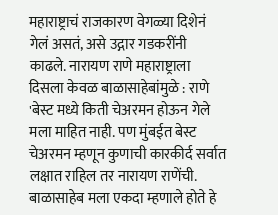महाराष्ट्राचं राजकारण वेगळ्या दिशेनं गेलं असतं, असे उद्गार गडकरींनी काढले. नारायण राणे महाराष्ट्राला दिसला केवळ बाळासाहेबांमुळे : राणे 'बेस्ट मध्ये किती चेअरमन होऊन गेले मला माहित नाही. पण मुंबईत बेस्ट चेअरमन म्हणून कुणाची कारकीर्द सर्वात लक्षात राहिल तर नारायण राणेंची. बाळासाहेब मला एकदा म्हणाले होते हे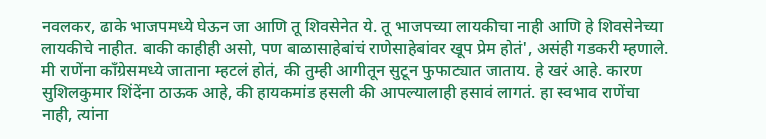नवलकर, ढाके भाजपमध्ये घेऊन जा आणि तू शिवसेनेत ये. तू भाजपच्या लायकीचा नाही आणि हे शिवसेनेच्या लायकीचे नाहीत. बाकी काहीही असो, पण बाळासाहेबांचं राणेसाहेबांवर खूप प्रेम होतं', असंही गडकरी म्हणाले. मी राणेंना काँग्रेसमध्ये जाताना म्हटलं होतं, की तुम्ही आगीतून सुटून फुफाट्यात जाताय. हे खरं आहे. कारण सुशिलकुमार शिंदेंना ठाऊक आहे, की हायकमांड हसली की आपल्यालाही हसावं लागतं. हा स्वभाव राणेंचा नाही, त्यांना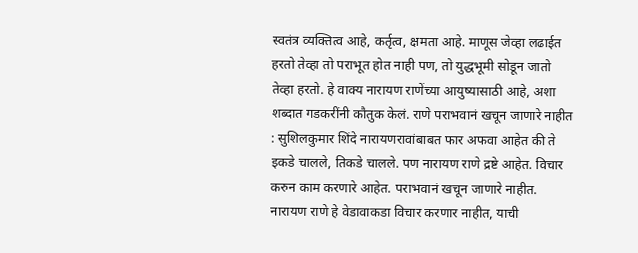स्वतंत्र व्यक्तित्व आहे, कर्तृत्व, क्षमता आहे. माणूस जेव्हा लढाईत हरतो तेव्हा तो पराभूत होत नाही पण, तो युद्धभूमी सोडून जातो तेव्हा हरतो. हे वाक्य नारायण राणेंच्या आयुष्यासाठी आहे, अशा शब्दात गडकरींनी कौतुक केलं. राणे पराभवानं खचून जाणारे नाहीत : सुशिलकुमार शिंदे नारायणरावांबाबत फार अफवा आहेत की ते इकडे चालले, तिकडे चालले. पण नारायण राणे द्रष्टे आहेत. विचार करुन काम करणारे आहेत. पराभवानं खचून जाणारे नाहीत. नारायण राणे हे वेडावाकडा विचार करणार नाहीत, याची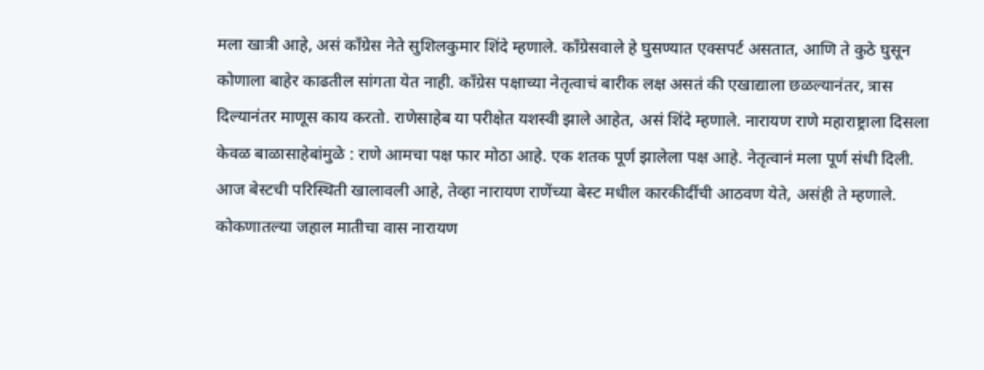मला खात्री आहे, असं काँग्रेस नेते सुशिलकुमार शिंदे म्हणाले. काँग्रेसवाले हे घुसण्यात एक्सपर्ट असतात, आणि ते कुठे घुसून कोणाला बाहेर काढतील सांगता येत नाही. काँग्रेस पक्षाच्या नेतृत्वाचं बारीक लक्ष असतं की एखाद्याला छळल्यानंतर, त्रास दिल्यानंतर माणूस काय करतो. राणेसाहेब या परीक्षेत यशस्वी झाले आहेत, असं शिंदे म्हणाले. नारायण राणे महाराष्ट्राला दिसला केवळ बाळासाहेबांमुळे : राणे आमचा पक्ष फार मोठा आहे. एक शतक पूर्ण झालेला पक्ष आहे. नेतृत्वानं मला पूर्ण संधी दिली. आज बेस्टची परिस्थिती खालावली आहे, तेव्हा नारायण राणेंच्या बेस्ट मधील कारकीर्दीची आठवण येते, असंही ते म्हणाले. कोकणातल्या जहाल मातीचा वास नारायण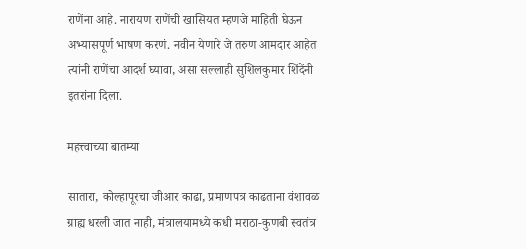राणेंना आहे. नारायण राणेंची खासियत म्हणजे माहिती घेऊन अभ्यासपूर्ण भाषण करणं. नवीन येणारे जे तरुण आमदार आहेत त्यांनी राणेंचा आदर्श घ्यावा, असा सल्लाही सुशिलकुमार शिंदेंनी इतरांना दिला.

महत्त्वाच्या बातम्या

सातारा, कोल्हापूरचा जीआर काढा, प्रमाणपत्र काढताना वंशावळ ग्राह्य धरली जात नाही, मंत्रालयामध्ये कधी मराठा-कुणबी स्वतंत्र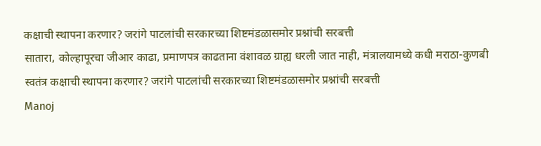कक्षाची स्थापना करणार? जरांगे पाटलांची सरकारच्या शिष्टमंडळासमोर प्रश्नांची सरबत्ती
सातारा, कोल्हापूरचा जीआर काढा, प्रमाणपत्र काढताना वंशावळ ग्राह्य धरली जात नाही, मंत्रालयामध्ये कधी मराठा-कुणबी स्वतंत्र कक्षाची स्थापना करणार? जरांगे पाटलांची सरकारच्या शिष्टमंडळासमोर प्रश्नांची सरबत्ती
Manoj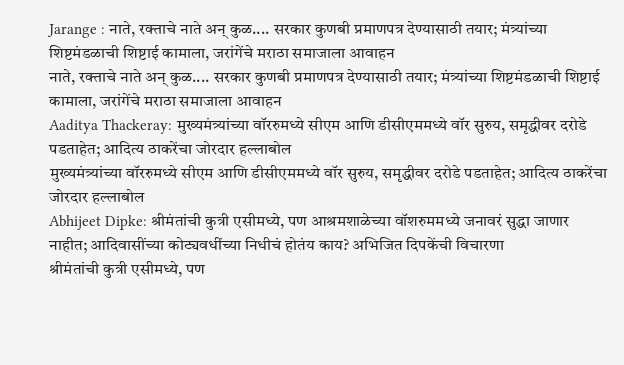Jarange : नाते, रक्ताचे नाते अन् कुळ.... सरकार कुणबी प्रमाणपत्र देण्यासाठी तयार; मंत्र्यांच्या शिष्टमंडळाची शिष्टाई कामाला, जरांगेंचे मराठा समाजाला आवाहन
नाते, रक्ताचे नाते अन् कुळ.... सरकार कुणबी प्रमाणपत्र देण्यासाठी तयार; मंत्र्यांच्या शिष्टमंडळाची शिष्टाई कामाला, जरांगेंचे मराठा समाजाला आवाहन
Aaditya Thackeray: मुख्यमंत्र्यांच्या वॉररुमध्ये सीएम आणि डीसीएममध्ये वॉर सुरुय, समृद्धीवर दरोडे पडताहेत; आदित्य ठाकरेंचा जोरदार हल्लाबोल
मुख्यमंत्र्यांच्या वॉररुमध्ये सीएम आणि डीसीएममध्ये वॉर सुरुय, समृद्धीवर दरोडे पडताहेत; आदित्य ठाकरेंचा जोरदार हल्लाबोल
Abhijeet Dipke: श्रीमंतांची कुत्री एसीमध्ये, पण आश्रमशाळेच्या वॉशरुममध्ये जनावरं सुद्धा जाणार नाहीत; आदिवासींच्या कोट्यवधींच्या निधीचं होतंय काय? अभिजित दिपकेंची विचारणा
श्रीमंतांची कुत्री एसीमध्ये, पण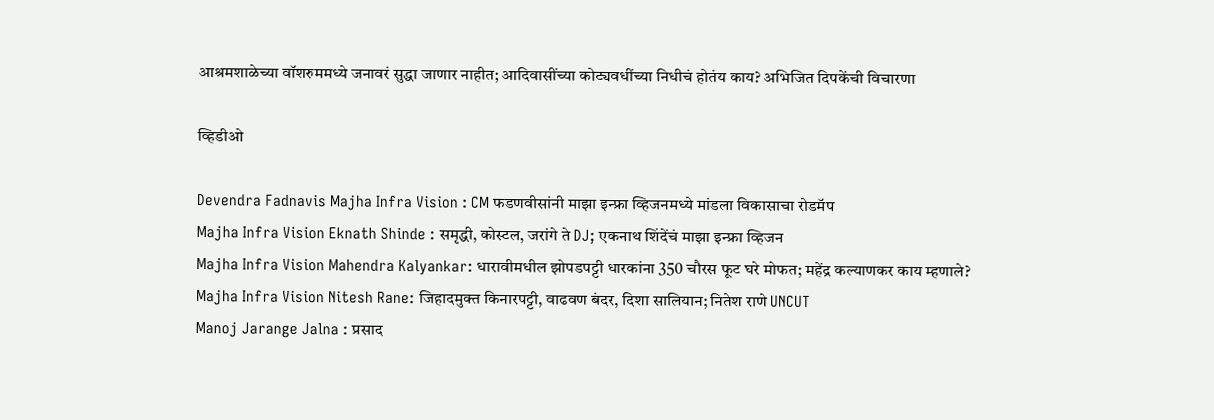आश्रमशाळेच्या वॉशरुममध्ये जनावरं सुद्धा जाणार नाहीत; आदिवासींच्या कोट्यवधींच्या निधीचं होतंय काय? अभिजित दिपकेंची विचारणा

व्हिडीओ

Devendra Fadnavis Majha Infra Vision : CM फडणवीसांनी माझा इन्फ्रा व्हिजनमध्ये मांडला विकासाचा रोडमॅप
Majha Infra Vision Eknath Shinde : समृद्धी, कोस्टल, जरांगे ते DJ; एकनाथ शिंदेंचं माझा इन्फ्रा व्हिजन
Majha Infra Vision Mahendra Kalyankar: धारावीमधील झोपडपट्टी धारकांना 350 चौरस फूट घरे मोफत; महेंद्र कल्याणकर काय म्हणाले?
Majha Infra Vision Nitesh Rane: जिहादमुक्त किनारपट्टी, वाढवण बंदर, दिशा सालियान; नितेश राणे UNCUT
Manoj Jarange Jalna : प्रसाद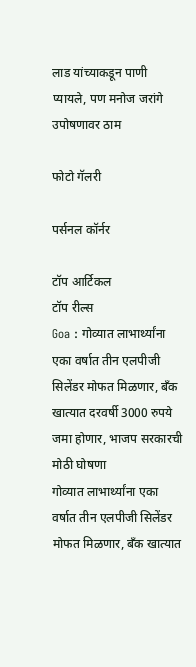लाड यांच्याकडून पाणी प्यायले, पण मनोज जरांगे उपोषणावर ठाम

फोटो गॅलरी

पर्सनल कॉर्नर

टॉप आर्टिकल
टॉप रील्स
Goa : गोव्यात लाभार्थ्यांना एका वर्षात तीन एलपीजी सिलेंडर मोफत मिळणार, बँक खात्यात दरवर्षी 3000 रुपये जमा होणार, भाजप सरकारची मोठी घोषणा
गोव्यात लाभार्थ्यांना एका वर्षात तीन एलपीजी सिलेंडर मोफत मिळणार, बँक खात्यात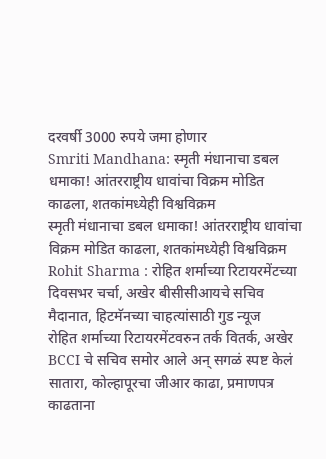दरवर्षी 3000 रुपये जमा होणार
Smriti Mandhana: स्मृती मंधानाचा डबल धमाका! आंतरराष्ट्रीय धावांचा विक्रम मोडित काढला, शतकांमध्येही विश्वविक्रम
स्मृती मंधानाचा डबल धमाका! आंतरराष्ट्रीय धावांचा विक्रम मोडित काढला, शतकांमध्येही विश्वविक्रम
Rohit Sharma : रोहित शर्माच्या रिटायरमेंटच्या दिवसभर चर्चा, अखेर बीसीसीआयचे सचिव मैदानात, हिटमॅनच्या चाहत्यांसाठी गुड न्यूज
रोहित शर्माच्या रिटायरमेंटवरुन तर्क वितर्क, अखेर BCCI चे सचिव समोर आले अन् सगळं स्पष्ट केलं
सातारा, कोल्हापूरचा जीआर काढा, प्रमाणपत्र काढताना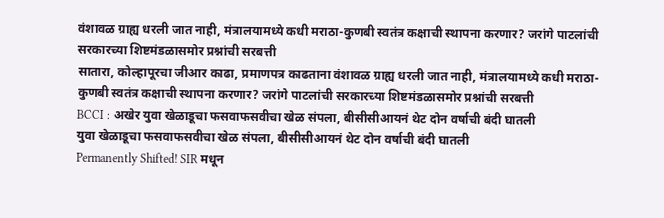वंशावळ ग्राह्य धरली जात नाही, मंत्रालयामध्ये कधी मराठा-कुणबी स्वतंत्र कक्षाची स्थापना करणार? जरांगे पाटलांची सरकारच्या शिष्टमंडळासमोर प्रश्नांची सरबत्ती
सातारा, कोल्हापूरचा जीआर काढा, प्रमाणपत्र काढताना वंशावळ ग्राह्य धरली जात नाही, मंत्रालयामध्ये कधी मराठा-कुणबी स्वतंत्र कक्षाची स्थापना करणार? जरांगे पाटलांची सरकारच्या शिष्टमंडळासमोर प्रश्नांची सरबत्ती
BCCI : अखेर युवा खेळाडूचा फसवाफसवीचा खेळ संपला, बीसीसीआयनं थेट दोन वर्षाची बंदी घातली
युवा खेळाडूचा फसवाफसवीचा खेळ संपला, बीसीसीआयनं थेट दोन वर्षाची बंदी घातली
Permanently Shifted! SIR मधून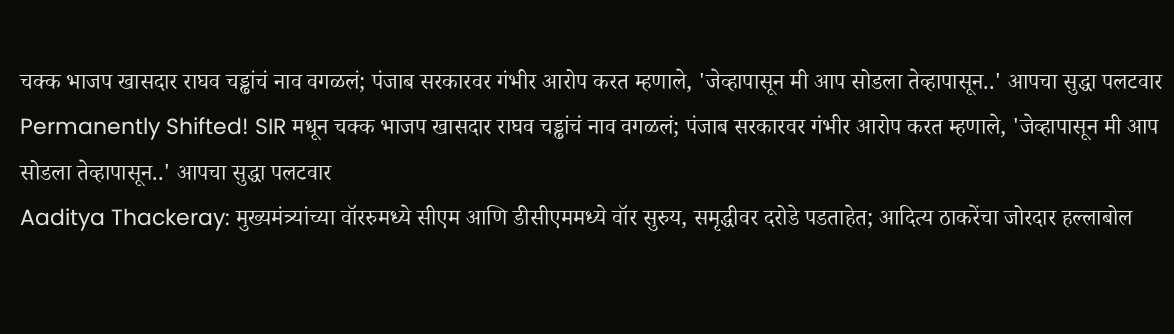चक्क भाजप खासदार राघव चड्ढांचं नाव वगळलं; पंजाब सरकारवर गंभीर आरोप करत म्हणाले, 'जेव्हापासून मी आप सोडला तेव्हापासून..' आपचा सुद्धा पलटवार
Permanently Shifted! SIR मधून चक्क भाजप खासदार राघव चड्ढांचं नाव वगळलं; पंजाब सरकारवर गंभीर आरोप करत म्हणाले, 'जेव्हापासून मी आप सोडला तेव्हापासून..' आपचा सुद्धा पलटवार
Aaditya Thackeray: मुख्यमंत्र्यांच्या वॉररुमध्ये सीएम आणि डीसीएममध्ये वॉर सुरुय, समृद्धीवर दरोडे पडताहेत; आदित्य ठाकरेंचा जोरदार हल्लाबोल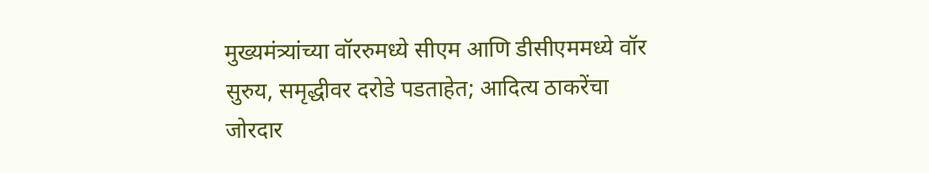मुख्यमंत्र्यांच्या वॉररुमध्ये सीएम आणि डीसीएममध्ये वॉर सुरुय, समृद्धीवर दरोडे पडताहेत; आदित्य ठाकरेंचा जोरदार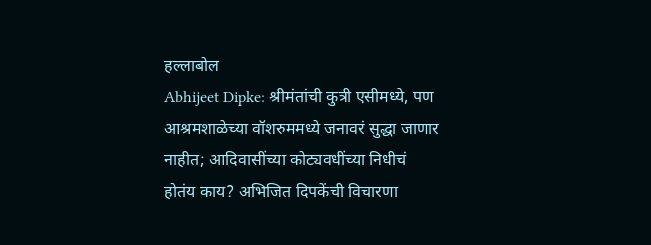हल्लाबोल
Abhijeet Dipke: श्रीमंतांची कुत्री एसीमध्ये, पण आश्रमशाळेच्या वॉशरुममध्ये जनावरं सुद्धा जाणार नाहीत; आदिवासींच्या कोट्यवधींच्या निधीचं होतंय काय? अभिजित दिपकेंची विचारणा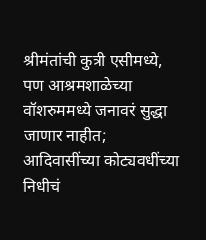श्रीमंतांची कुत्री एसीमध्ये, पण आश्रमशाळेच्या वॉशरुममध्ये जनावरं सुद्धा जाणार नाहीत; आदिवासींच्या कोट्यवधींच्या निधीचं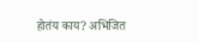होतंय काय? अभिजित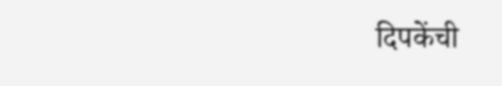दिपकेंची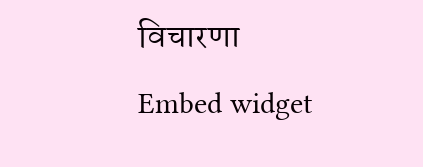विचारणा
Embed widget